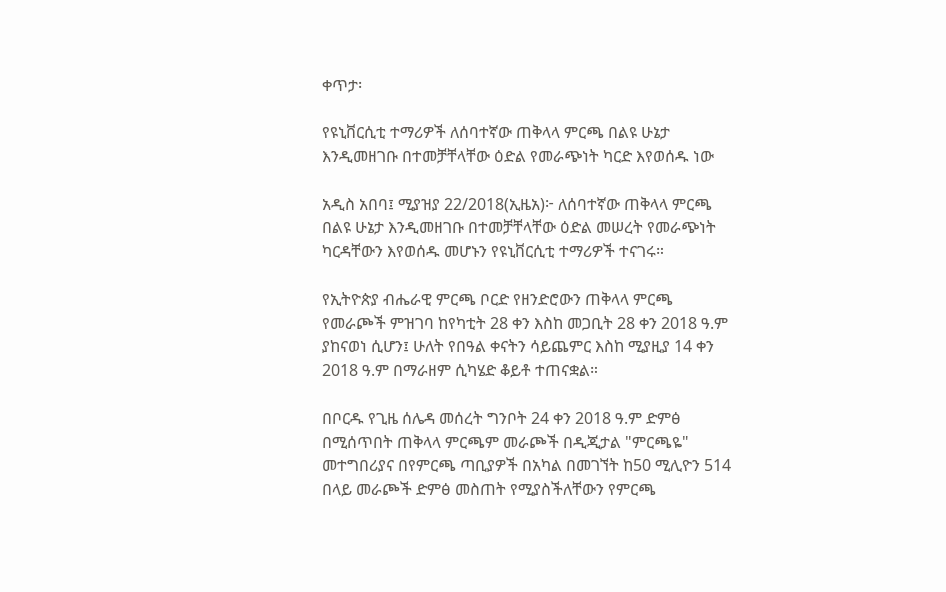ቀጥታ፡

የዩኒቨርሲቲ ተማሪዎች ለሰባተኛው ጠቅላላ ምርጫ በልዩ ሁኔታ እንዲመዘገቡ በተመቻቸላቸው ዕድል የመራጭነት ካርድ እየወሰዱ ነው

አዲስ አበባ፤ ሚያዝያ 22/2018(ኢዜአ)፦ ለሰባተኛው ጠቅላላ ምርጫ በልዩ ሁኔታ እንዲመዘገቡ በተመቻቸላቸው ዕድል መሠረት የመራጭነት ካርዳቸውን እየወሰዱ መሆኑን የዩኒቨርሲቲ ተማሪዎች ተናገሩ።

የኢትዮጵያ ብሔራዊ ምርጫ ቦርድ የዘንድሮውን ጠቅላላ ምርጫ የመራጮች ምዝገባ ከየካቲት 28 ቀን እስከ መጋቢት 28 ቀን 2018 ዓ.ም ያከናወነ ሲሆን፤ ሁለት የበዓል ቀናትን ሳይጨምር እስከ ሚያዚያ 14 ቀን 2018 ዓ.ም በማራዘም ሲካሄድ ቆይቶ ተጠናቋል።

በቦርዱ የጊዜ ሰሌዳ መሰረት ግንቦት 24 ቀን 2018 ዓ.ም ድምፅ በሚሰጥበት ጠቅላላ ምርጫም መራጮች በዲጂታል "ምርጫዬ" መተግበሪያና በየምርጫ ጣቢያዎች በአካል በመገኘት ከ50 ሚሊዮን 514 በላይ መራጮች ድምፅ መስጠት የሚያስችለቸውን የምርጫ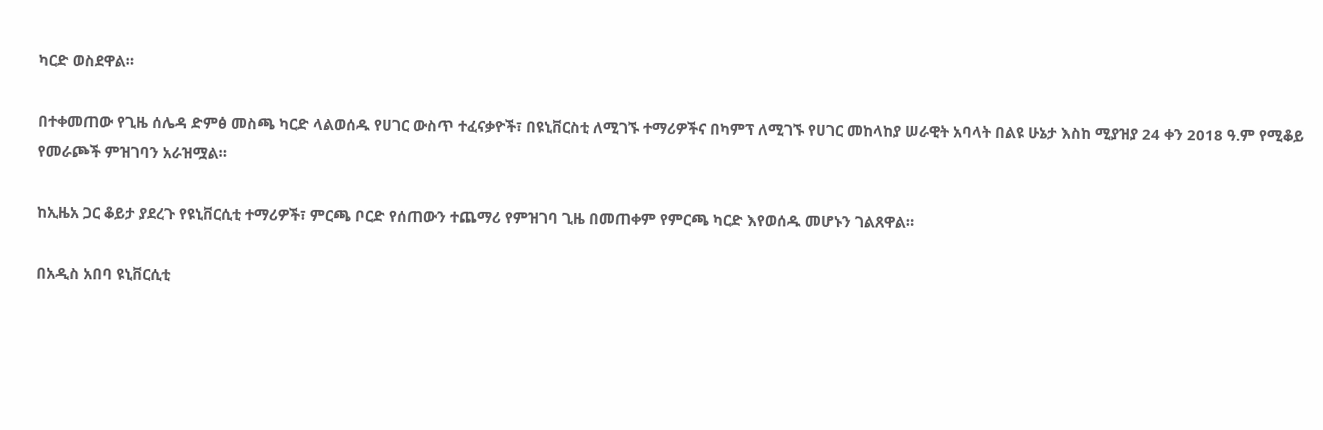ካርድ ወስደዋል።

በተቀመጠው የጊዜ ሰሌዳ ድምፅ መስጫ ካርድ ላልወሰዱ የሀገር ውስጥ ተፈናቃዮች፣ በዩኒቨርስቲ ለሚገኙ ተማሪዎችና በካምፕ ለሚገኙ የሀገር መከላከያ ሠራዊት አባላት በልዩ ሁኔታ እስከ ሚያዝያ 24 ቀን 2018 ዓ.ም የሚቆይ የመራጮች ምዝገባን አራዝሟል።

ከኢዜአ ጋር ቆይታ ያደረጉ የዩኒቨርሲቲ ተማሪዎች፣ ምርጫ ቦርድ የሰጠውን ተጨማሪ የምዝገባ ጊዜ በመጠቀም የምርጫ ካርድ እየወሰዱ መሆኑን ገልጸዋል።

በአዲስ አበባ ዩኒቨርሲቲ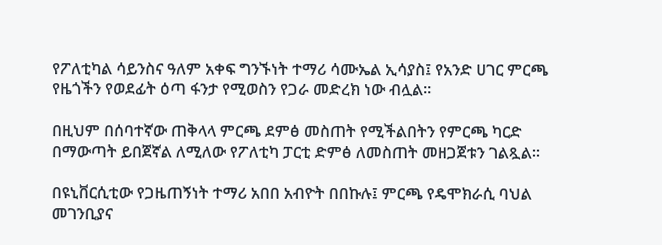የፖለቲካል ሳይንስና ዓለም አቀፍ ግንኙነት ተማሪ ሳሙኤል ኢሳያስ፤ የአንድ ሀገር ምርጫ የዜጎችን የወደፊት ዕጣ ፋንታ የሚወስን የጋራ መድረክ ነው ብሏል።

በዚህም በሰባተኛው ጠቅላላ ምርጫ ደምፅ መስጠት የሚችልበትን የምርጫ ካርድ በማውጣት ይበጀኛል ለሚለው የፖለቲካ ፓርቲ ድምፅ ለመስጠት መዘጋጀቱን ገልጿል።

በዩኒቨርሲቲው የጋዜጠኝነት ተማሪ አበበ አብዮት በበኩሉ፤ ምርጫ የዴሞክራሲ ባህል መገንቢያና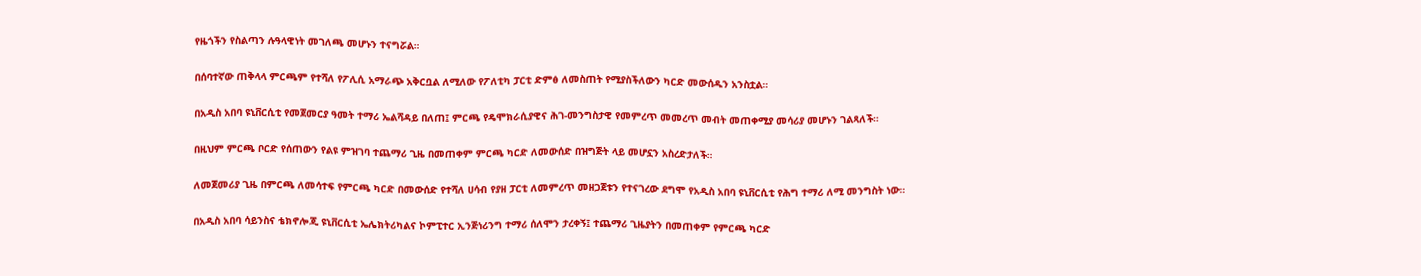የዜጎችን የስልጣን ሉዓላዊነት መገለጫ መሆኑን ተናግሯል።

በሰባተኛው ጠቅላላ ምርጫም የተሻለ የፖሊሲ አማራጭ አቅርቧል ለሚለው የፖለቲካ ፓርቲ ድምፅ ለመስጠት የሚያስችለውን ካርድ መውሰዱን አንስቷል።

በአዲስ አበባ ዩኒቨርሲቲ የመጀመርያ ዓመት ተማሪ ኤልሻዳይ በለጠ፤ ምርጫ የዴሞክራሲያዊና ሕገ-መንግስታዊ የመምረጥ መመረጥ መብት መጠቀሚያ መሳሪያ መሆኑን ገልጻለች።

በዚህም ምርጫ ቦርድ የሰጠውን የልዩ ምዝገባ ተጨማሪ ጊዜ በመጠቀም ምርጫ ካርድ ለመውሰድ በዝግጅት ላይ መሆኗን አስረድታለች።

ለመጀመሪያ ጊዜ በምርጫ ለመሳተፍ የምርጫ ካርድ በመውሰድ የተሻለ ሀሳብ የያዘ ፓርቲ ለመምረጥ መዘጋጀቱን የተናገረው ደግሞ የአዲስ አበባ ዩኒቨርሲቲ የሕግ ተማሪ ለሚ መንግስት ነው።

በአዲስ አበባ ሳይንስና ቴክኖሎጂ ዩኒቨርሲቲ ኤሌክትሪካልና ኮምፒተር ኢንጅነሪንግ ተማሪ ሰለሞን ታረቀኝ፤ ተጨማሪ ጊዜያትን በመጠቀም የምርጫ ካርድ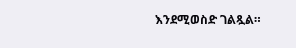እንደሚወስድ ገልጿል።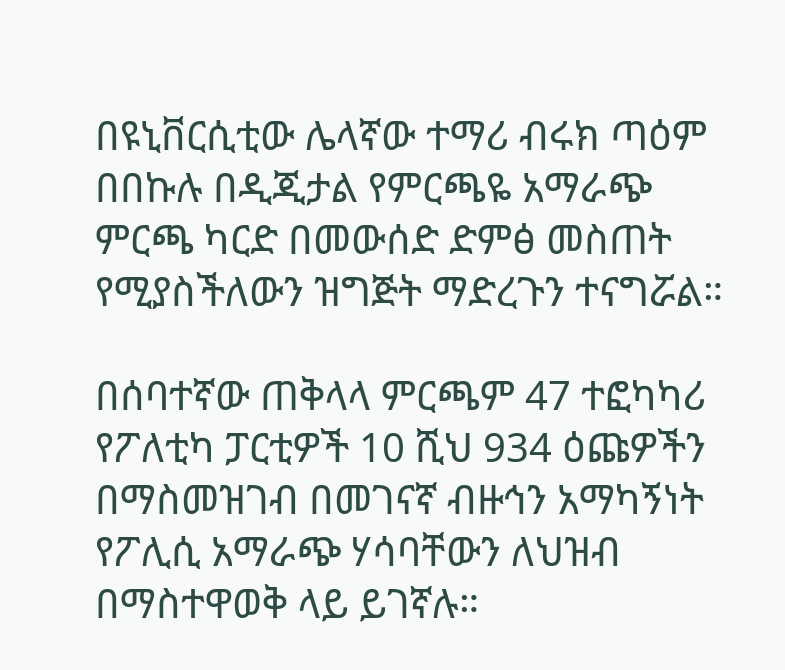በዩኒቨርሲቲው ሌላኛው ተማሪ ብሩክ ጣዕም በበኩሉ በዲጂታል የምርጫዬ አማራጭ ምርጫ ካርድ በመውሰድ ድምፅ መስጠት የሚያስችለውን ዝግጅት ማድረጉን ተናግሯል።

በሰባተኛው ጠቅላላ ምርጫም 47 ተፎካካሪ የፖለቲካ ፓርቲዎች 10 ሺህ 934 ዕጩዎችን በማስመዝገብ በመገናኛ ብዙኅን አማካኝነት የፖሊሲ አማራጭ ሃሳባቸውን ለህዝብ በማስተዋወቅ ላይ ይገኛሉ።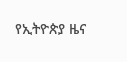የኢትዮጵያ ዜና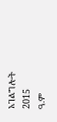አገልግሎት
2015
ዓ.ም